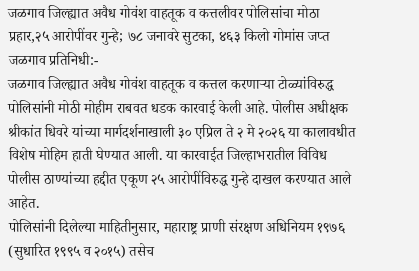जळगाव जिल्ह्यात अवैध गोवंश वाहतूक व कत्तलीवर पोलिसांचा मोठा प्रहार,२५ आरोपींवर गुन्हे; ७८ जनावरे सुटका, ४६३ किलो गोमांस जप्त
जळगाव प्रतिनिधी:-
जळगाव जिल्ह्यात अवैध गोवंश वाहतूक व कत्तल करणाऱ्या टोळ्यांविरुद्ध पोलिसांनी मोठी मोहीम राबवत धडक कारवाई केली आहे. पोलीस अधीक्षक श्रीकांत धिवरे यांच्या मार्गदर्शनाखाली ३० एप्रिल ते २ मे २०२६ या कालावधीत विशेष मोहिम हाती घेण्यात आली. या कारवाईत जिल्हाभरातील विविध पोलीस ठाण्यांच्या हद्दीत एकूण २५ आरोपींविरुद्ध गुन्हे दाखल करण्यात आले आहेत.
पोलिसांनी दिलेल्या माहितीनुसार, महाराष्ट्र प्राणी संरक्षण अधिनियम १९७६ (सुधारित १९९५ व २०१५) तसेच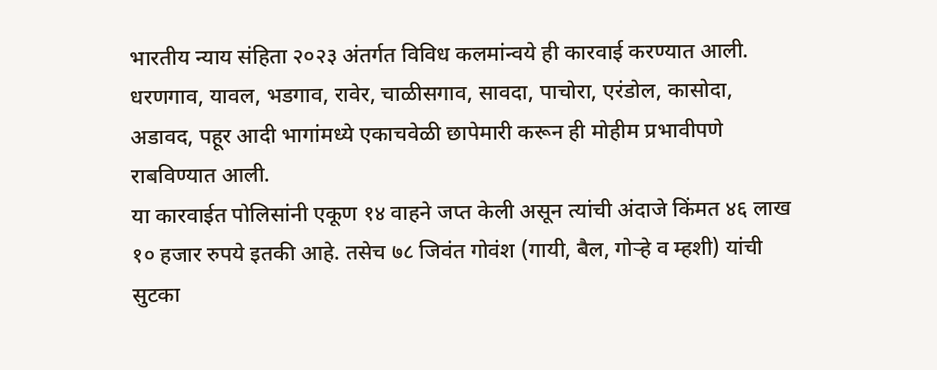भारतीय न्याय संहिता २०२३ अंतर्गत विविध कलमांन्वये ही कारवाई करण्यात आली. धरणगाव, यावल, भडगाव, रावेर, चाळीसगाव, सावदा, पाचोरा, एरंडोल, कासोदा, अडावद, पहूर आदी भागांमध्ये एकाचवेळी छापेमारी करून ही मोहीम प्रभावीपणे राबविण्यात आली.
या कारवाईत पोलिसांनी एकूण १४ वाहने जप्त केली असून त्यांची अंदाजे किंमत ४६ लाख १० हजार रुपये इतकी आहे. तसेच ७८ जिवंत गोवंश (गायी, बैल, गोऱ्हे व म्हशी) यांची सुटका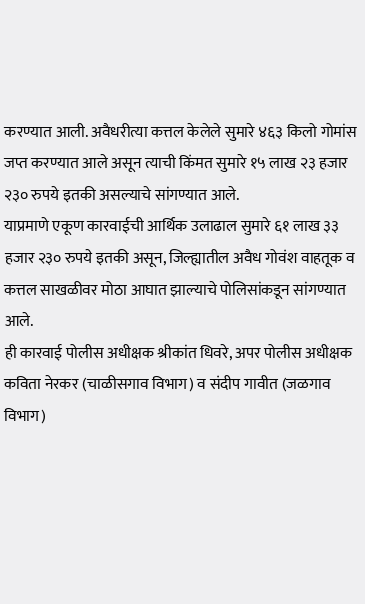करण्यात आली. अवैधरीत्या कत्तल केलेले सुमारे ४६३ किलो गोमांस जप्त करण्यात आले असून त्याची किंमत सुमारे १५ लाख २३ हजार २३० रुपये इतकी असल्याचे सांगण्यात आले.
याप्रमाणे एकूण कारवाईची आर्थिक उलाढाल सुमारे ६१ लाख ३३ हजार २३० रुपये इतकी असून, जिल्ह्यातील अवैध गोवंश वाहतूक व कत्तल साखळीवर मोठा आघात झाल्याचे पोलिसांकडून सांगण्यात आले.
ही कारवाई पोलीस अधीक्षक श्रीकांत धिवरे, अपर पोलीस अधीक्षक कविता नेरकर (चाळीसगाव विभाग) व संदीप गावीत (जळगाव विभाग)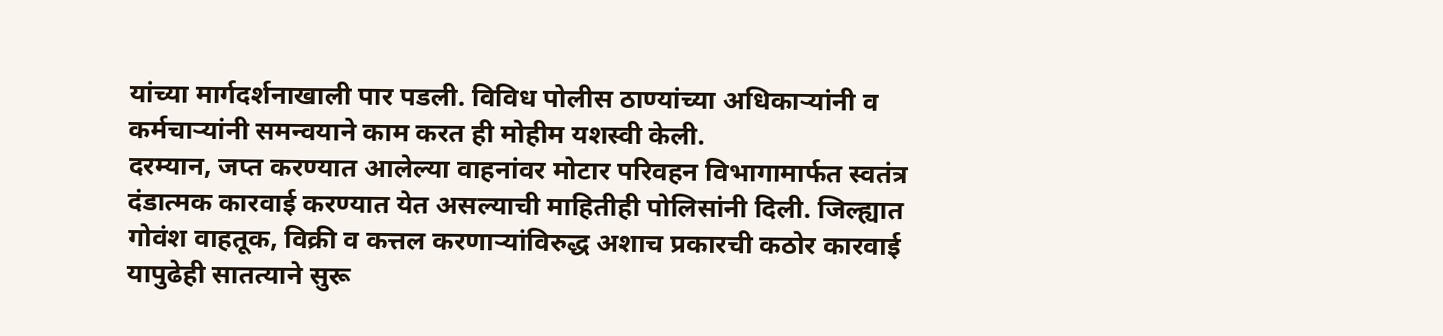यांच्या मार्गदर्शनाखाली पार पडली. विविध पोलीस ठाण्यांच्या अधिकाऱ्यांनी व कर्मचाऱ्यांनी समन्वयाने काम करत ही मोहीम यशस्वी केली.
दरम्यान, जप्त करण्यात आलेल्या वाहनांवर मोटार परिवहन विभागामार्फत स्वतंत्र दंडात्मक कारवाई करण्यात येत असल्याची माहितीही पोलिसांनी दिली. जिल्ह्यात गोवंश वाहतूक, विक्री व कत्तल करणाऱ्यांविरुद्ध अशाच प्रकारची कठोर कारवाई यापुढेही सातत्याने सुरू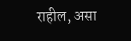राहील, असा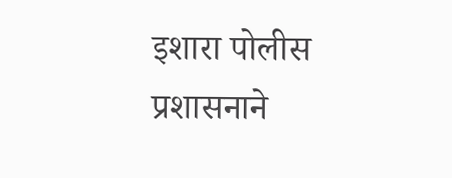इशारा पोलीस प्रशासनाने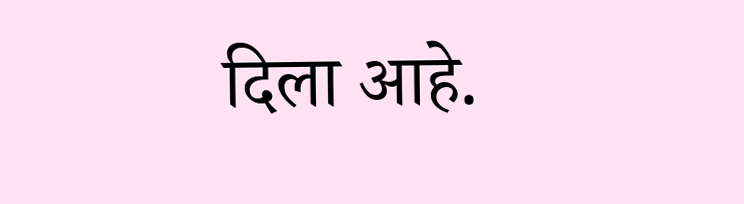दिला आहे.